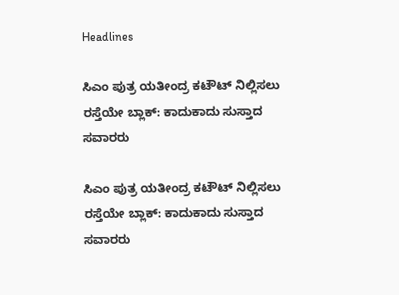Headlines

ಸಿಎಂ ಪುತ್ರ ಯತೀಂದ್ರ ಕಟೌಟ್ ನಿಲ್ಲಿಸಲು ರಸ್ತೆಯೇ ಬ್ಲಾಕ್: ಕಾದುಕಾದು ಸುಸ್ತಾದ ಸವಾರರು

ಸಿಎಂ ಪುತ್ರ ಯತೀಂದ್ರ ಕಟೌಟ್ ನಿಲ್ಲಿಸಲು ರಸ್ತೆಯೇ ಬ್ಲಾಕ್: ಕಾದುಕಾದು ಸುಸ್ತಾದ ಸವಾರರು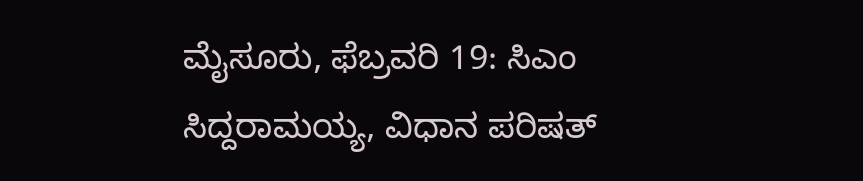ಮೈಸೂರು, ಫೆಬ್ರವರಿ 19: ಸಿಎಂ ಸಿದ್ದರಾಮಯ್ಯ, ವಿಧಾನ ಪರಿಷತ್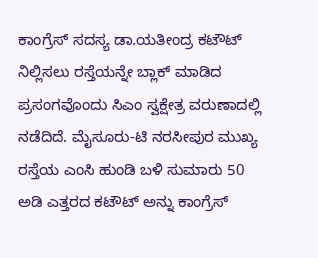ಕಾಂಗ್ರೆಸ್ ಸದಸ್ಯ ಡಾ.ಯತೀಂದ್ರ ಕಟೌಟ್ ನಿಲ್ಲಿಸಲು ರಸ್ತೆಯನ್ನೇ ಬ್ಲಾಕ್ ಮಾಡಿದ ಪ್ರಸಂಗವೊಂದು ಸಿಎಂ ಸ್ವಕ್ಷೇತ್ರ ವರುಣಾದಲ್ಲಿ ನಡೆದಿದೆ. ಮೈಸೂರು-ಟಿ ನರಸೀಪುರ ಮುಖ್ಯ ರಸ್ತೆಯ ಎಂಸಿ ಹುಂಡಿ ಬಳಿ ಸುಮಾರು 50 ಅಡಿ ಎತ್ತರದ ಕಟೌಟ್ ಅನ್ನು ಕಾಂಗ್ರೆಸ್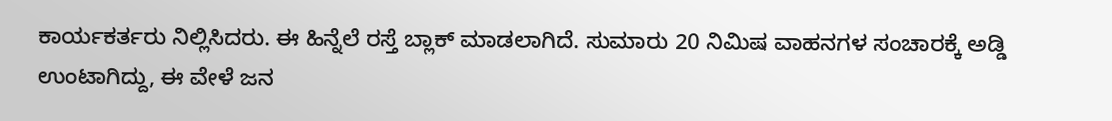ಕಾರ್ಯಕರ್ತರು ನಿಲ್ಲಿಸಿದರು. ಈ ಹಿನ್ನೆಲೆ ರಸ್ತೆ ಬ್ಲಾಕ್ ಮಾಡಲಾಗಿದೆ. ಸುಮಾರು 20 ನಿಮಿಷ ವಾಹನಗಳ ಸಂಚಾರಕ್ಕೆ ಅಡ್ಡಿ ಉಂಟಾಗಿದ್ದು, ಈ ವೇಳೆ ಜನ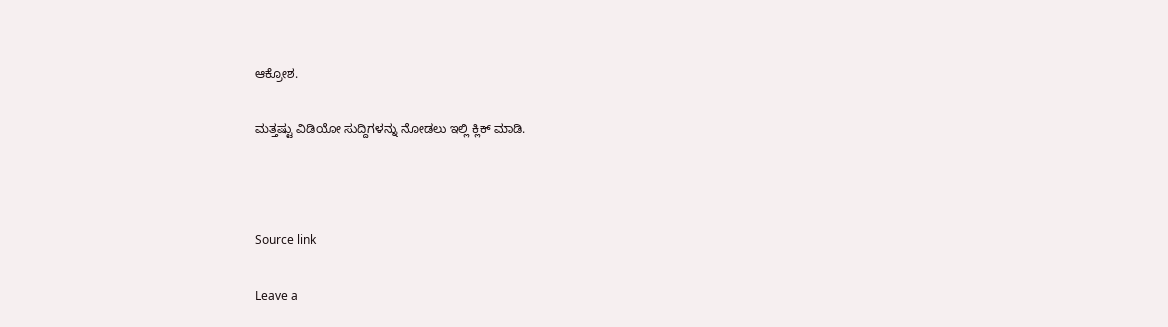ಆಕ್ರೋಶ.

ಮತ್ತಷ್ಟು ವಿಡಿಯೋ ಸುದ್ದಿಗಳನ್ನು ನೋಡಲು ಇಲ್ಲಿ ಕ್ಲಿಕ್ ಮಾಡಿ.



Source link

Leave a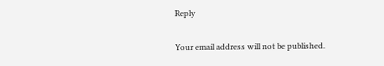Reply

Your email address will not be published.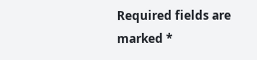Required fields are marked *